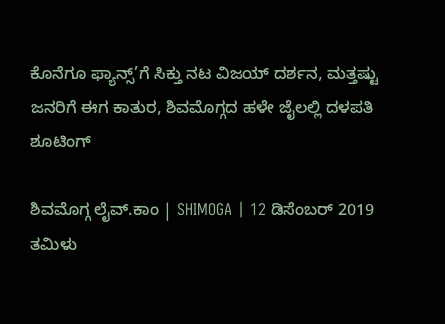ಕೊನೆಗೂ ಫ್ಯಾನ್ಸ್’ಗೆ ಸಿಕ್ತು ನಟ ವಿಜಯ್ ದರ್ಶನ, ಮತ್ತಷ್ಟು ಜನರಿಗೆ ಈಗ ಕಾತುರ, ಶಿವಮೊಗ್ಗದ ಹಳೇ ಜೈಲಲ್ಲಿ ದಳಪತಿ ಶೂಟಿಂಗ್

ಶಿವಮೊಗ್ಗ ಲೈವ್.ಕಾಂ | SHIMOGA | 12 ಡಿಸೆಂಬರ್ 2019 ತಮಿಳು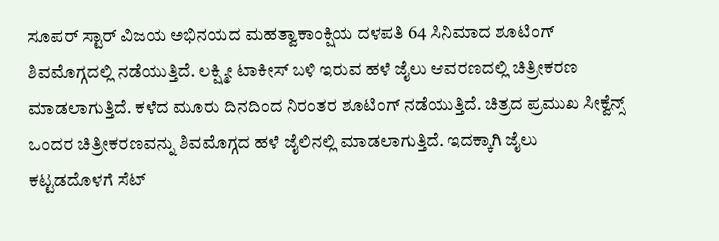ಸೂಪರ್ ಸ್ಟಾರ್ ವಿಜಯ ಅಭಿನಯದ ಮಹತ್ವಾಕಾಂಕ್ಷಿಯ ದಳಪತಿ 64 ಸಿನಿಮಾದ ಶೂಟಿಂಗ್ ಶಿವಮೊಗ್ಗದಲ್ಲಿ ನಡೆಯುತ್ತಿದೆ. ಲಕ್ಷ್ಮೀ ಟಾಕೀಸ್ ಬಳಿ ಇರುವ ಹಳೆ ಜೈಲು ಆವರಣದಲ್ಲಿ ಚಿತ್ರೀಕರಣ ಮಾಡಲಾಗುತ್ತಿದೆ. ಕಳೆದ ಮೂರು ದಿನದಿಂದ ನಿರಂತರ ಶೂಟಿಂಗ್ ನಡೆಯುತ್ತಿದೆ. ಚಿತ್ರದ ಪ್ರಮುಖ ಸೀಕ್ವೆನ್ಸ್ ಒಂದರ ಚಿತ್ರೀಕರಣವನ್ನು ಶಿವಮೊಗ್ಗದ ಹಳೆ ಜೈಲಿನಲ್ಲಿ ಮಾಡಲಾಗುತ್ತಿದೆ. ಇದಕ್ಕಾಗಿ ಜೈಲು ಕಟ್ಟಡದೊಳಗೆ ಸೆಟ್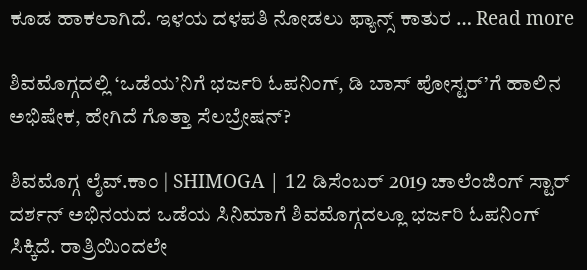ಕೂಡ ಹಾಕಲಾಗಿದೆ. ಇಳಯ ದಳಪತಿ ನೋಡಲು ಫ್ಯಾನ್ಸ್ ಕಾತುರ … Read more

ಶಿವಮೊಗ್ಗದಲ್ಲಿ ‘ಒಡೆಯ’ನಿಗೆ ಭರ್ಜರಿ ಓಪನಿಂಗ್, ಡಿ ಬಾಸ್ ಪೋಸ್ಟರ್’ಗೆ ಹಾಲಿನ ಅಭಿಷೇಕ, ಹೇಗಿದೆ ಗೊತ್ತಾ ಸೆಲಬ್ರೇಷನ್?

ಶಿವಮೊಗ್ಗ ಲೈವ್.ಕಾಂ | SHIMOGA | 12 ಡಿಸೆಂಬರ್ 2019 ಚಾಲೆಂಜಿಂಗ್ ಸ್ಟಾರ್ ದರ್ಶನ್ ಅಭಿನಯದ ಒಡೆಯ ಸಿನಿಮಾಗೆ ಶಿವಮೊಗ್ಗದಲ್ಲೂ ಭರ್ಜರಿ ಓಪನಿಂಗ್ ಸಿಕ್ಕಿದೆ. ರಾತ್ರಿಯಿಂದಲೇ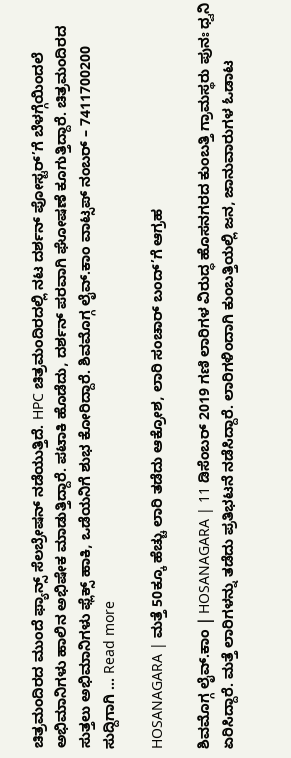ಚಿತ್ರಮಂದಿರದ ಮುಂದೆ ಫ್ಯಾನ್ಸ್ ಸೆಲಬ್ರೇಷನ್ ನಡೆಯುತ್ತಿದೆ. HPC ಚಿತ್ರಮಂದಿರದಲ್ಲಿ ನಟ ದರ್ಶನ್ ಪೋಸ್ಟರ್’ಗೆ ಬೆಳಗ್ಗೆಯಿಂದಲೆ ಅಭಿಮಾನಿಗಳು ಹಾಲಿನ ಅಭಿಷೇಕ ಮಾಡುತ್ತಿದ್ದಾರೆ. ಪಟಾಕಿ ಹೊಡೆದು, ದರ್ಶನ್ ಪರವಾಗಿ ಘೋಷಣೆ ಕೂಗುತ್ತಿದ್ದಾರೆ. ಚಿತ್ರಮಂದಿರದ ಸುತ್ತಲು ಅಭಿಮಾನಿಗಳು ಫ್ಲೆಕ್ಸ್ ಹಾಕಿ, ಒಡೆಯನಿಗೆ ಶುಭ ಕೋರಿದ್ದಾರೆ. ಶಿವಮೊಗ್ಗ ಲೈವ್.ಕಾಂ ವಾಟ್ಸಪ್ ನಂಬರ್ – 7411700200 ಸುದ್ದಿಗಾಗಿ … Read more

HOSANAGARA | ಮತ್ತೆ 50ಕ್ಕೂ ಹೆಚ್ಚು ಲಾರಿ ತಡೆದು ಆಕ್ರೋಶ, ಲಾರಿ ಸಂಚಾರ್ ಬಂದ್’ಗೆ ಆಗ್ರಹ

ಶಿವಮೊಗ್ಗ ಲೈವ್.ಕಾಂ | HOSANAGARA | 11 ಡಿಸೆಂಬರ್ 2019 ಗಣಿ ಲಾರಿಗಳ ವಿರುದ್ಧ ಹೊಸನಗರದ ಕುಂಬತ್ತಿ ಗ್ರಾಮಸ್ಥರು ಪುನಃ ಧ್ವನಿ ಏರಿಸಿದ್ದಾರೆ. ಮತ್ತೆ ಲಾರಿಗಳನ್ನು ತಡೆದು ಪ್ರತಿಭಟನೆ ನಡೆಸಿದ್ದಾರೆ. ಲಾರಿಗಳಿಂದಾಗಿ ಕುಂಬತ್ತಿಯಲ್ಲಿ ಜನ, ಜಾನುವಾರುಗಳ ಓಡಾಟ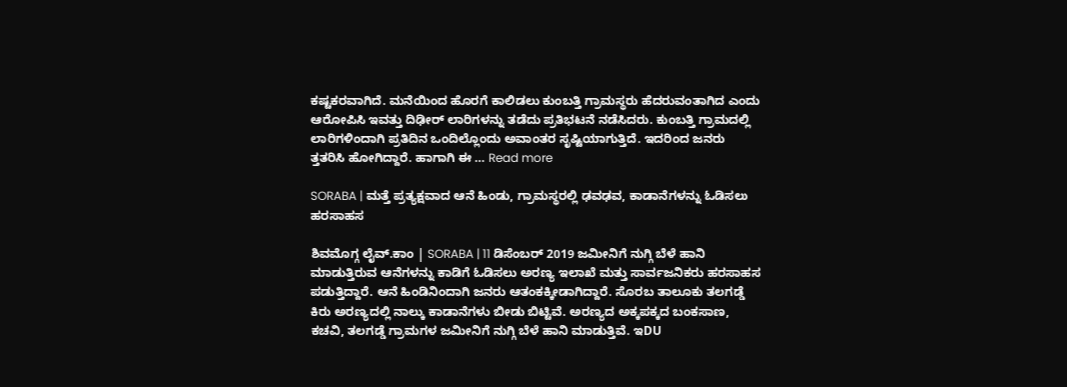ಕಷ್ಟಕರವಾಗಿದೆ. ಮನೆಯಿಂದ ಹೊರಗೆ ಕಾಲಿಡಲು ಕುಂಬತ್ತಿ ಗ್ರಾಮಸ್ಥರು ಹೆದರುವಂತಾಗಿದ ಎಂದು ಆರೋಪಿಸಿ ಇವತ್ತು ದಿಢೀರ್ ಲಾರಿಗಳನ್ನು ತಡೆದು ಪ್ರತಿಭಟನೆ ನಡೆಸಿದರು. ಕುಂಬತ್ತಿ ಗ್ರಾಮದಲ್ಲಿ ಲಾರಿಗಳಿಂದಾಗಿ ಪ್ರತಿದಿನ ಒಂದಿಲ್ಲೊಂದು ಅವಾಂತರ ಸೃಷ್ಟಿಯಾಗುತ್ತಿದೆ. ಇದರಿಂದ ಜನರು ತ್ತತರಿಸಿ ಹೋಗಿದ್ದಾರೆ. ಹಾಗಾಗಿ ಈ … Read more

SORABA | ಮತ್ತೆ ಪ್ರತ್ಯಕ್ಷವಾದ ಆನೆ ಹಿಂಡು, ಗ್ರಾಮಸ್ಥರಲ್ಲಿ ಢವಢವ, ಕಾಡಾನೆಗಳನ್ನು ಓಡಿಸಲು ಹರಸಾಹಸ

ಶಿವಮೊಗ್ಗ ಲೈವ್.ಕಾಂ | SORABA | 11 ಡಿಸೆಂಬರ್ 2019 ಜಮೀನಿಗೆ ನುಗ್ಗಿ ಬೆಳೆ ಹಾನಿ ಮಾಡುತ್ತಿರುವ ಆನೆಗಳನ್ನು ಕಾಡಿಗೆ ಓಡಿಸಲು ಅರಣ್ಯ ಇಲಾಖೆ ಮತ್ತು ಸಾರ್ವಜನಿಕರು ಹರಸಾಹಸ ಪಡುತ್ತಿದ್ದಾರೆ. ಆನೆ ಹಿಂಡಿನಿಂದಾಗಿ ಜನರು ಆತಂಕಕ್ಕೀಡಾಗಿದ್ದಾರೆ. ಸೊರಬ ತಾಲೂಕು ತಲಗಡ್ಡೆ ಕಿರು ಅರಣ್ಯದಲ್ಲಿ ನಾಲ್ಕು ಕಾಡಾನೆಗಳು ಬೀಡು ಬಿಟ್ಟಿವೆ. ಅರಣ್ಯದ ಅಕ್ಕಪಕ್ಕದ ಬಂಕಸಾಣ, ಕಚವಿ, ತಲಗಡ್ಡೆ ಗ್ರಾಮಗಳ ಜಮೀನಿಗೆ ನುಗ್ಗಿ ಬೆಳೆ ಹಾನಿ ಮಾಡುತ್ತಿವೆ. ಇDU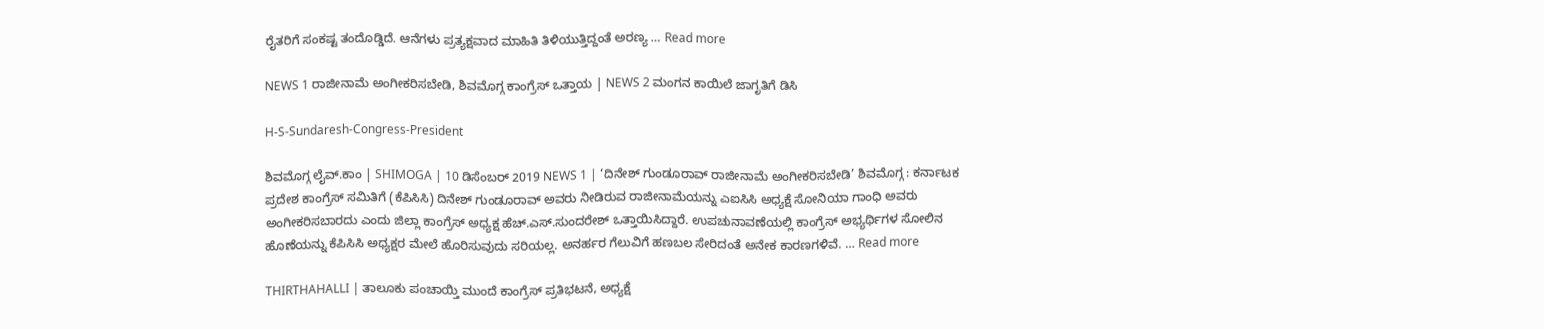ರೈತರಿಗೆ ಸಂಕಷ್ಟ ತಂದೊಡ್ಡಿದೆ. ಆನೆಗಳು ಪ್ರತ್ಯಕ್ಷವಾದ ಮಾಹಿತಿ ತಿಳಿಯುತ್ತಿದ್ದಂತೆ ಅರಣ್ಯ … Read more

NEWS 1 ರಾಜೀನಾಮೆ ಅಂಗೀಕರಿಸಬೇಡಿ, ಶಿವಮೊಗ್ಗ ಕಾಂಗ್ರೆಸ್ ಒತ್ತಾಯ | NEWS 2 ಮಂಗನ ಕಾಯಿಲೆ ಜಾಗೃತಿಗೆ ಡಿಸಿ

H-S-Sundaresh-Congress-President

ಶಿವಮೊಗ್ಗ ಲೈವ್.ಕಾಂ | SHIMOGA | 10 ಡಿಸೆಂಬರ್ 2019 NEWS 1 | ‘ದಿನೇಶ್ ಗುಂಡೂರಾವ್ ರಾಜೀನಾಮೆ ಅಂಗೀಕರಿಸಬೇಡಿ’ ಶಿವಮೊಗ್ಗ : ಕರ್ನಾಟಕ ಪ್ರದೇಶ ಕಾಂಗ್ರೆಸ್ ಸಮಿತಿಗೆ (ಕೆಪಿಸಿಸಿ) ದಿನೇಶ್ ಗುಂಡೂರಾವ್ ಅವರು ನೀಡಿರುವ ರಾಜೀನಾಮೆಯನ್ನು ಎಐಸಿಸಿ ಅಧ್ಯಕ್ಷೆ ಸೋನಿಯಾ ಗಾಂಧಿ ಅವರು ಅಂಗೀಕರಿಸಬಾರದು ಎಂದು ಜಿಲ್ಲಾ ಕಾಂಗ್ರೆಸ್ ಅಧ್ಯಕ್ಷ ಹೆಚ್.ಎಸ್.ಸುಂದರೇಶ್ ಒತ್ತಾಯಿಸಿದ್ದಾರೆ. ಉಪಚುನಾವಣೆಯಲ್ಲಿ ಕಾಂಗ್ರೆಸ್ ಅಭ್ಯರ್ಥಿಗಳ ಸೋಲಿನ ಹೊಣೆಯನ್ನು ಕೆಪಿಸಿಸಿ ಅಧ್ಯಕ್ಷರ ಮೇಲೆ ಹೊರಿಸುವುದು ಸರಿಯಲ್ಲ. ಅನರ್ಹರ ಗೆಲುವಿಗೆ ಹಣಬಲ ಸೇರಿದಂತೆ ಅನೇಕ ಕಾರಣಗಳಿವೆ. … Read more

THIRTHAHALLI | ತಾಲೂಕು ಪಂಚಾಯ್ತಿ ಮುಂದೆ ಕಾಂಗ್ರೆಸ್ ಪ್ರತಿಭಟನೆ, ಅಧ್ಯಕ್ಷೆ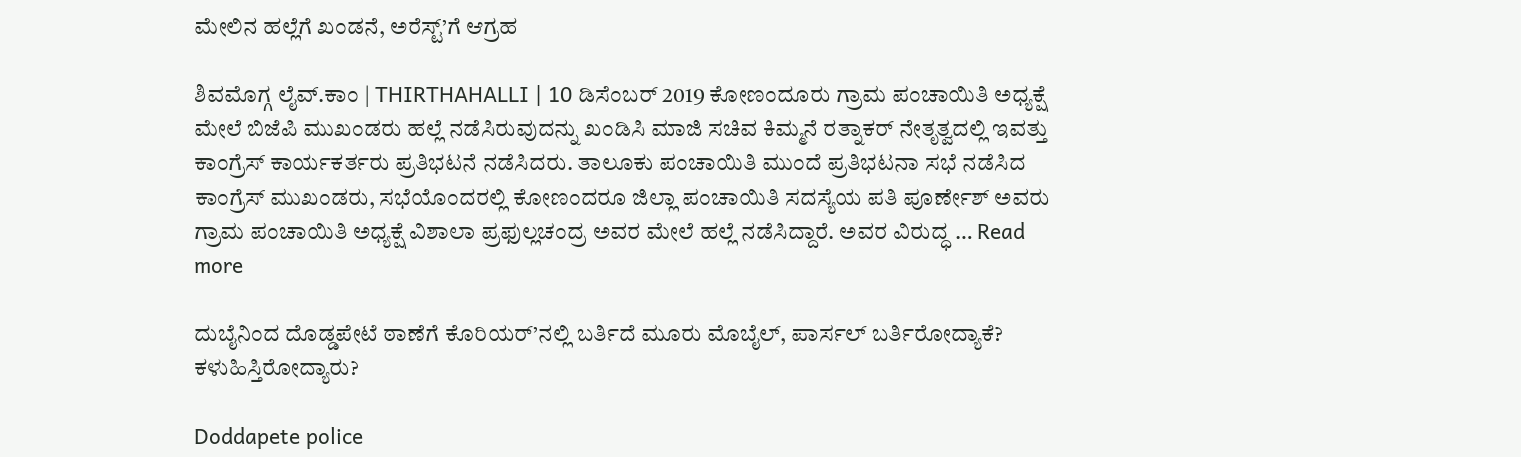ಮೇಲಿನ ಹಲ್ಲೆಗೆ ಖಂಡನೆ, ಅರೆಸ್ಟ್’ಗೆ ಆಗ್ರಹ

ಶಿವಮೊಗ್ಗ ಲೈವ್.ಕಾಂ | THIRTHAHALLI | 10 ಡಿಸೆಂಬರ್ 2019 ಕೋಣಂದೂರು ಗ್ರಾಮ ಪಂಚಾಯಿತಿ ಅಧ್ಯಕ್ಷೆ ಮೇಲೆ ಬಿಜೆಪಿ ಮುಖಂಡರು ಹಲ್ಲೆ ನಡೆಸಿರುವುದನ್ನು ಖಂಡಿಸಿ ಮಾಜಿ ಸಚಿವ ಕಿಮ್ಮನೆ ರತ್ನಾಕರ್ ನೇತೃತ್ವದಲ್ಲಿ ಇವತ್ತು ಕಾಂಗ್ರೆಸ್ ಕಾರ್ಯಕರ್ತರು ಪ್ರತಿಭಟನೆ ನಡೆಸಿದರು. ತಾಲೂಕು ಪಂಚಾಯಿತಿ ಮುಂದೆ ಪ್ರತಿಭಟನಾ ಸಭೆ ನಡೆಸಿದ ಕಾಂಗ್ರೆಸ್ ಮುಖಂಡರು, ಸಭೆಯೊಂದರಲ್ಲಿ ಕೋಣಂದರೂ ಜಿಲ್ಲಾ ಪಂಚಾಯಿತಿ ಸದಸ್ಯೆಯ ಪತಿ ಪೂರ್ಣೇಶ್ ಅವರು ಗ್ರಾಮ ಪಂಚಾಯಿತಿ ಅಧ್ಯಕ್ಷೆ ವಿಶಾಲಾ ಪ್ರಫುಲ್ಲಚಂದ್ರ ಅವರ ಮೇಲೆ ಹಲ್ಲೆ ನಡೆಸಿದ್ದಾರೆ. ಅವರ ವಿರುದ್ಧ … Read more

ದುಬೈನಿಂದ ದೊಡ್ಡಪೇಟೆ ಠಾಣೆಗೆ ಕೊರಿಯರ್’ನಲ್ಲಿ ಬರ್ತಿದೆ ಮೂರು ಮೊಬೈಲ್, ಪಾರ್ಸಲ್ ಬರ್ತಿರೋದ್ಯಾಕೆ? ಕಳುಹಿಸ್ತಿರೋದ್ಯಾರು?

Doddapete police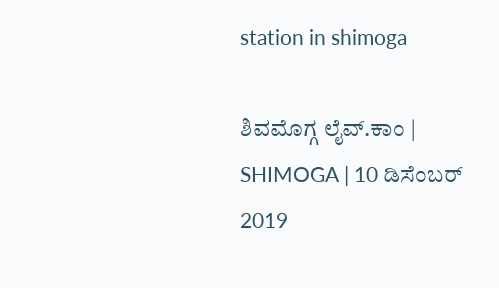station in shimoga

ಶಿವಮೊಗ್ಗ ಲೈವ್.ಕಾಂ | SHIMOGA | 10 ಡಿಸೆಂಬರ್ 2019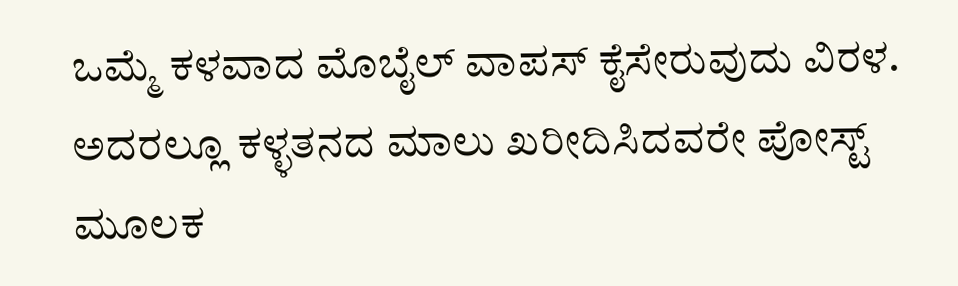ಒಮ್ಮೆ ಕಳವಾದ ಮೊಬೈಲ್ ವಾಪಸ್ ಕೈಸೇರುವುದು ವಿರಳ. ಅದರಲ್ಲೂ ಕಳ್ಳತನದ ಮಾಲು ಖರೀದಿಸಿದವರೇ ಪೋಸ್ಟ್ ಮೂಲಕ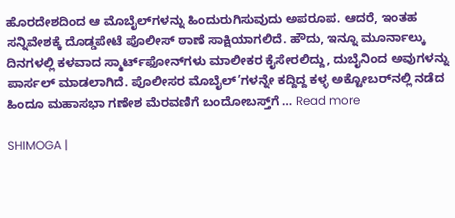ಹೊರದೇಶದಿಂದ ಆ ಮೊಬೈಲ್‌ಗಳನ್ನು ಹಿಂದುರುಗಿಸುವುದು ಅಪರೂಪ. ಆದರೆ, ಇಂತಹ ಸನ್ನಿವೇಶಕ್ಕೆ ದೊಡ್ಡಪೇಟೆ ಪೊಲೀಸ್ ಠಾಣೆ ಸಾಕ್ಷಿಯಾಗಲಿದೆ. ಹೌದು, ಇನ್ನೂ ಮೂರ್ನಾಲ್ಕು ದಿನಗಳಲ್ಲಿ ಕಳವಾದ ಸ್ಮಾರ್ಟ್‌ಫೋನ್‌ಗಳು ಮಾಲೀಕರ ಕೈಸೇರಲಿದ್ದು, ದುಬೈನಿಂದ ಅವುಗಳನ್ನು ಪಾರ್ಸಲ್ ಮಾಡಲಾಗಿದೆ. ಪೊಲೀಸರ ಮೊಬೈಲ್’ಗಳನ್ನೇ ಕದ್ದಿದ್ದ ಕಳ್ಳ ಅಕ್ಟೋಬರ್‌ನಲ್ಲಿ ನಡೆದ ಹಿಂದೂ ಮಹಾಸಭಾ ಗಣೇಶ ಮೆರವಣಿಗೆ ಬಂದೋಬಸ್ತ್‌ಗೆ … Read more

SHIMOGA |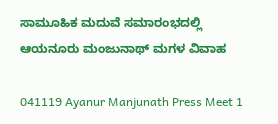ಸಾಮೂಹಿಕ ಮದುವೆ ಸಮಾರಂಭದಲ್ಲಿ ಆಯನೂರು ಮಂಜುನಾಥ್ ಮಗಳ ವಿವಾಹ

041119 Ayanur Manjunath Press Meet 1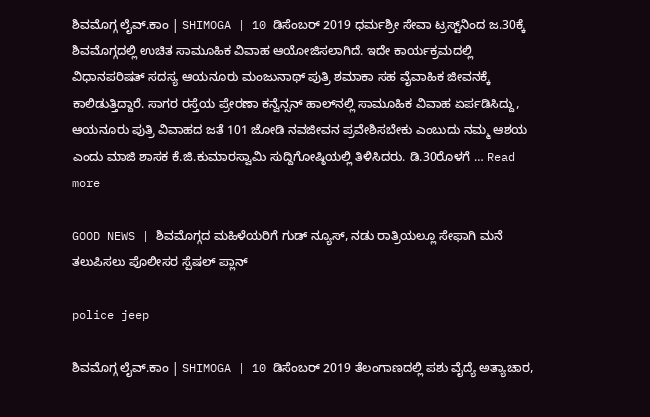ಶಿವಮೊಗ್ಗ ಲೈವ್.ಕಾಂ | SHIMOGA | 10 ಡಿಸೆಂಬರ್ 2019 ಧರ್ಮಶ್ರೀ ಸೇವಾ ಟ್ರಸ್ಟ್‌ನಿಂದ ಜ.30ಕ್ಕೆ ಶಿವಮೊಗ್ಗದಲ್ಲಿ ಉಚಿತ ಸಾಮೂಹಿಕ ವಿವಾಹ ಆಯೋಜಿಸಲಾಗಿದೆ. ಇದೇ ಕಾರ್ಯಕ್ರಮದಲ್ಲಿ ವಿಧಾನಪರಿಷತ್ ಸದಸ್ಯ ಆಯನೂರು ಮಂಜುನಾಥ್ ಪುತ್ರಿ ಶಮಾಕಾ ಸಹ ವೈವಾಹಿಕ ಜೀವನಕ್ಕೆ ಕಾಲಿಡುತ್ತಿದ್ದಾರೆ. ಸಾಗರ ರಸ್ತೆಯ ಪ್ರೇರಣಾ ಕನ್ವೆನ್ಸನ್ ಹಾಲ್‌ನಲ್ಲಿ ಸಾಮೂಹಿಕ ವಿವಾಹ ಏರ್ಪಡಿಸಿದ್ದು, ಆಯನೂರು ಪುತ್ರಿ ವಿವಾಹದ ಜತೆ 101 ಜೋಡಿ ನವಜೀವನ ಪ್ರವೇಶಿಸಬೇಕು ಎಂಬುದು ನಮ್ಮ ಆಶಯ ಎಂದು ಮಾಜಿ ಶಾಸಕ ಕೆ.ಜಿ.ಕುಮಾರಸ್ವಾಮಿ ಸುದ್ದಿಗೋಷ್ಠಿಯಲ್ಲಿ ತಿಳಿಸಿದರು. ಡಿ.30ರೊಳಗೆ … Read more

GOOD NEWS | ಶಿವಮೊಗ್ಗದ ಮಹಿಳೆಯರಿಗೆ ಗುಡ್ ನ್ಯೂಸ್, ನಡು ರಾತ್ರಿಯಲ್ಲೂ ಸೇಫಾಗಿ ಮನೆ ತಲುಪಿಸಲು ಪೊಲೀಸರ ಸ್ಪೆಷಲ್ ಪ್ಲಾನ್

police jeep

ಶಿವಮೊಗ್ಗ ಲೈವ್.ಕಾಂ | SHIMOGA | 10 ಡಿಸೆಂಬರ್ 2019 ತೆಲಂಗಾಣದಲ್ಲಿ ಪಶು ವೈದ್ಯೆ ಅತ್ಯಾಚಾರ,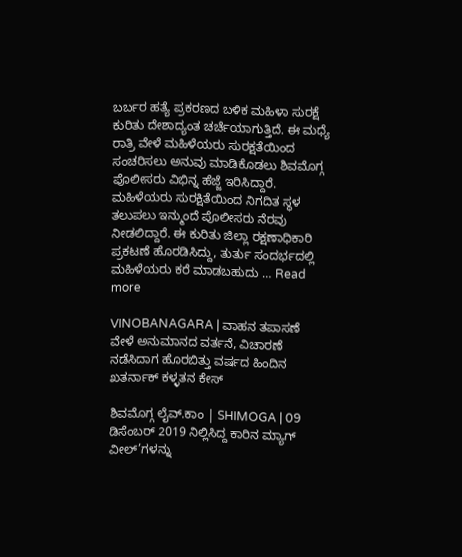ಬರ್ಬರ ಹತ್ಯೆ ಪ್ರಕರಣದ ಬಳಿಕ ಮಹಿಳಾ ಸುರಕ್ಷೆ ಕುರಿತು ದೇಶಾದ್ಯಂತ ಚರ್ಚೆಯಾಗುತ್ತಿದೆ. ಈ ಮಧ್ಯೆ ರಾತ್ರಿ ವೇಳೆ ಮಹಿಳೆಯರು ಸುರಕ್ಷತೆಯಿಂದ ಸಂಚರಿಸಲು ಅನುವು ಮಾಡಿಕೊಡಲು ಶಿವಮೊಗ್ಗ ಪೊಲೀಸರು ವಿಭಿನ್ನ ಹೆಜ್ಜೆ ಇರಿಸಿದ್ದಾರೆ. ಮಹಿಳೆಯರು ಸುರಕ್ಷಿತೆಯಿಂದ ನಿಗದಿತ ಸ್ಥಳ ತಲುಪಲು ಇನ್ಮುಂದೆ ಪೊಲೀಸರು ನೆರವು ನೀಡಲಿದ್ದಾರೆ. ಈ ಕುರಿತು ಜಿಲ್ಲಾ ರಕ್ಷಣಾಧಿಕಾರಿ ಪ್ರಕಟಣೆ ಹೊರಡಿಸಿದ್ದು, ತುರ್ತು ಸಂದರ್ಭದಲ್ಲಿ ಮಹಿಳೆಯರು ಕರೆ ಮಾಡಬಹುದು … Read more

VINOBANAGARA | ವಾಹನ ತಪಾಸಣೆ ವೇಳೆ ಅನುಮಾನದ ವರ್ತನೆ, ವಿಚಾರಣೆ ನಡೆಸಿದಾಗ ಹೊರಬಿತ್ತು ವರ್ಷದ ಹಿಂದಿನ ಖತರ್ನಾಕ್ ಕಳ್ಳತನ ಕೇಸ್

ಶಿವಮೊಗ್ಗ ಲೈವ್.ಕಾಂ | SHIMOGA | 09 ಡಿಸೆಂಬರ್ 2019 ನಿಲ್ಲಿಸಿದ್ದ ಕಾರಿನ ಮ್ಯಾಗ್ ವೀಲ್’ಗಳನ್ನು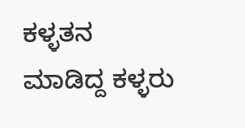ಕಳ್ಳತನ ಮಾಡಿದ್ದ ಕಳ್ಳರು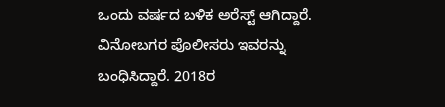ಒಂದು ವರ್ಷದ ಬಳಿಕ ಅರೆಸ್ಟ್ ಆಗಿದ್ದಾರೆ. ವಿನೋಬಗರ ಪೊಲೀಸರು ಇವರನ್ನು ಬಂಧಿಸಿದ್ದಾರೆ. 2018ರ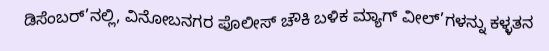ಡಿಸೆಂಬರ್’ನಲ್ಲಿ, ವಿನೋಬನಗರ ಪೊಲೀಸ್ ಚೌಕಿ ಬಳಿಕ ಮ್ಯಾಗ್ ವೀಲ್’ಗಳನ್ನು ಕಳ್ಳತನ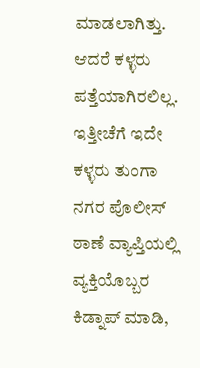ಮಾಡಲಾಗಿತ್ತು. ಆದರೆ ಕಳ್ಳರು ಪತ್ತೆಯಾಗಿರಲಿಲ್ಲ. ಇತ್ತೀಚೆಗೆ ಇದೇ ಕಳ್ಳರು ತುಂಗಾ ನಗರ ಪೊಲೀಸ್ ಠಾಣೆ ವ್ಯಾಪ್ತಿಯಲ್ಲಿ ವ್ಯಕ್ತಿಯೊಬ್ಬರ ಕಿಡ್ನಾಪ್ ಮಾಡಿ,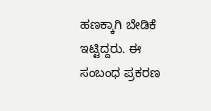ಹಣಕ್ಕಾಗಿ ಬೇಡಿಕೆ ಇಟ್ಟಿದ್ದರು. ಈ ಸಂಬಂಧ ಪ್ರಕರಣ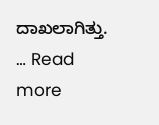ದಾಖಲಾಗಿತ್ತು. … Read more